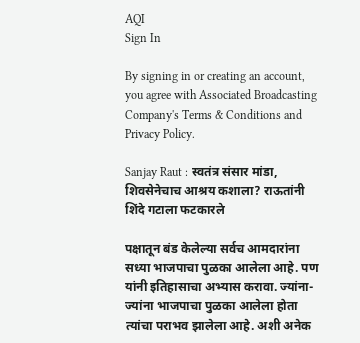AQI
Sign In

By signing in or creating an account, you agree with Associated Broadcasting Company's Terms & Conditions and Privacy Policy.

Sanjay Raut : स्वतंत्र संसार मांडा, शिवसेनेचाच आश्रय कशाला? राऊतांनी शिंदे गटाला फटकारले

पक्षातून बंड केलेल्या सर्वच आमदारांना सध्या भाजपाचा पुळका आलेला आहे. पण यांनी इतिहासाचा अभ्यास करावा. ज्यांना-ज्यांना भाजपाचा पुळका आलेला होता त्यांचा पराभव झालेला आहे. अशी अनेक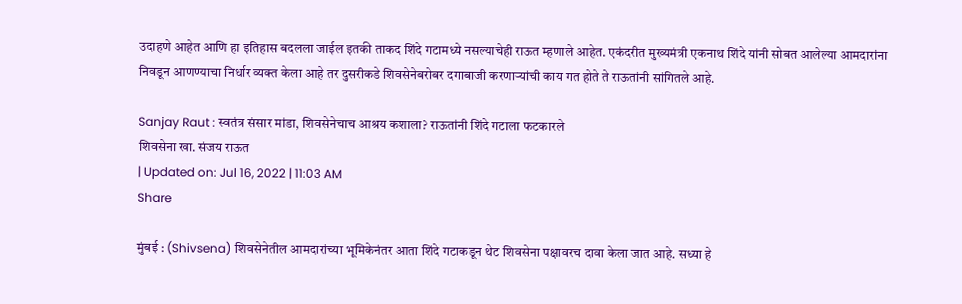उदाहणे आहेत आणि हा इतिहास बदलला जाईल इतकी ताकद शिंदे गटामध्ये नसल्याचेही राऊत म्हणाले आहेत. एकंदरीत मुख्यमंत्री एकनाथ शिंदे यांनी सोबत आलेल्या आमदारांना निवडून आणण्याचा निर्धार व्यक्त केला आहे तर दुसरीकडे शिवसेनेबरोबर दगाबाजी करणाऱ्यांची काय गत होते ते राऊतांनी सांगितले आहे.

Sanjay Raut : स्वतंत्र संसार मांडा, शिवसेनेचाच आश्रय कशाला? राऊतांनी शिंदे गटाला फटकारले
शिवसेना खा. संजय राऊत
| Updated on: Jul 16, 2022 | 11:03 AM
Share

मुंबई : (Shivsena) शिवसेनेतील आमदारांच्या भूमिकेनंतर आता शिंदे गटाकडून थेट शिवसेना पक्षावरच दावा केला जात आहे. सध्या हे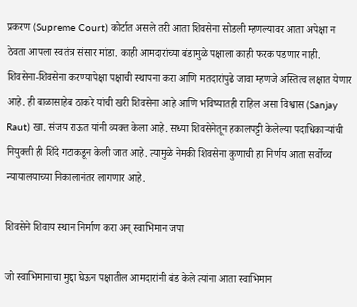प्रकरण (Supreme Court) कोर्टात असले तरी आता शिवसेना सोडली म्हणल्यावर आता अपेक्षा न ठेवता आपला स्वतंत्र संसार मांडा. काही आमदारांच्या बंडामुळे पक्षाला काही फरक पडणार नाही. शिवसेना-शिवसेना करण्यापेक्षा पक्षाची स्थापना करा आणि मतदारांपुढे जावा म्हणजे अस्तित्व लक्षात येणार आहे. ही बाळासाहेब ठाकरे यांची खरी शिवसेना आहे आणि भविष्यातही राहिल असा विश्वास (Sanjay Raut) खा. संजय राऊत यांनी व्यक्त केला आहे. सध्या शिवसेनेतून हकालपट्टी केलेल्या पदाधिकाऱ्यांची नियुक्ती ही शिंदे गटाकडून केली जात आहे. त्यामुळे नेमकी शिवसेना कुणाची हा निर्णय आता सर्वोच्च न्यायालयाच्या निकालानंतर लागणार आहे.

शिवसेने शिवाय स्थान निर्माण करा अन् स्वाभिमान जपा

जो स्वाभिमानाचा मुद्दा घेऊन पक्षातील आमदारांनी बंड केले त्यांना आता स्वाभिमान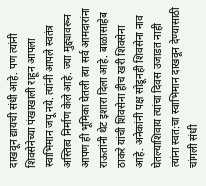दाखवून द्यायची संधी आहे. पण त्यांनी शिवसेनेच्या पंखाखाली राहून आपला स्वाभिमान जपू नये. त्यांनी आपले स्वतंत्र अस्तित्व निर्माण केले आहे. ज्या मुद्द्यावरून आपण ही भूमिका घेतली त्या सर्व आमदारांना राऊतांनी थेट इशारा दिला आहे. बाळासाहेब ठाकरे यांची शिवसेना हीच खरी शिवसेना आहे. अनेकांनी पक्ष सोडूनही शिवसेना नाव घेतल्याशिवाय त्यांचा दिवस उजाडत नाही त्यांना स्वत:चा स्वाभिमान दाखवून देण्यासाठी चांगली संधी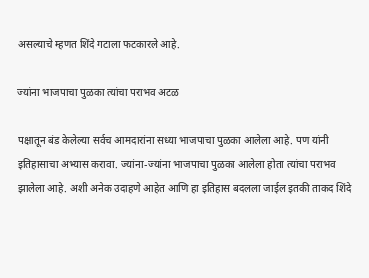असल्याचे म्हणत शिंदे गटाला फटकारले आहे.

ज्यांना भाजपाचा पुळका त्यांचा पराभव अटळ

पक्षातून बंड केलेल्या सर्वच आमदारांना सध्या भाजपाचा पुळका आलेला आहे. पण यांनी इतिहासाचा अभ्यास करावा. ज्यांना-ज्यांना भाजपाचा पुळका आलेला होता त्यांचा पराभव झालेला आहे. अशी अनेक उदाहणे आहेत आणि हा इतिहास बदलला जाईल इतकी ताकद शिंदे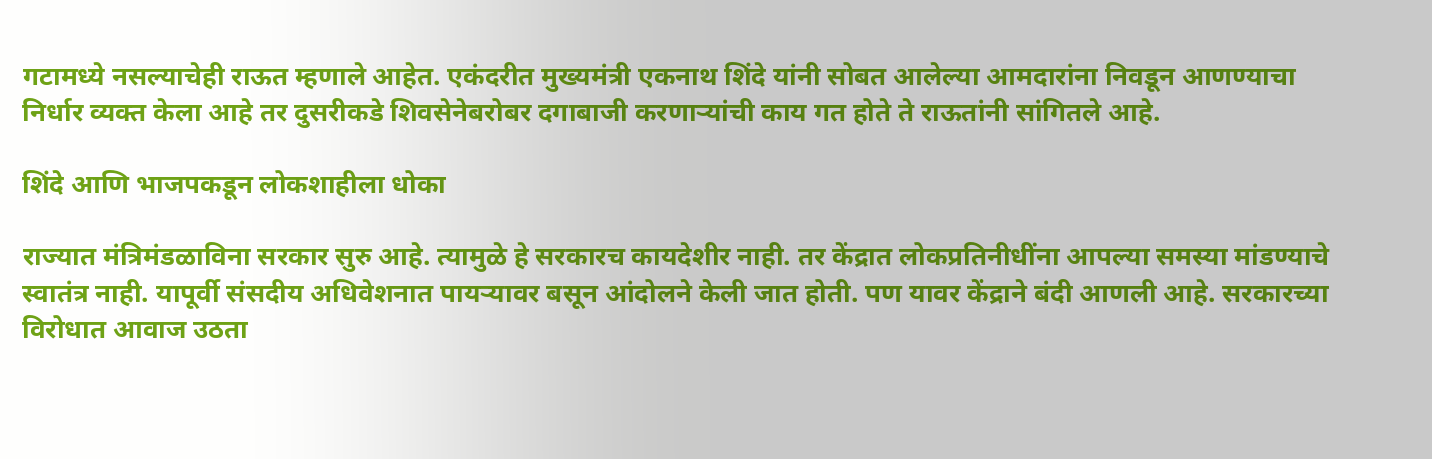गटामध्ये नसल्याचेही राऊत म्हणाले आहेत. एकंदरीत मुख्यमंत्री एकनाथ शिंदे यांनी सोबत आलेल्या आमदारांना निवडून आणण्याचा निर्धार व्यक्त केला आहे तर दुसरीकडे शिवसेनेबरोबर दगाबाजी करणाऱ्यांची काय गत होते ते राऊतांनी सांगितले आहे.

शिंदे आणि भाजपकडून लोकशाहीला धोका

राज्यात मंत्रिमंडळाविना सरकार सुरु आहे. त्यामुळे हे सरकारच कायदेशीर नाही. तर केंद्रात लोकप्रतिनीधींना आपल्या समस्या मांडण्याचे स्वातंत्र नाही. यापूर्वी संसदीय अधिवेशनात पायऱ्यावर बसून आंदोलने केली जात होती. पण यावर केंद्राने बंदी आणली आहे. सरकारच्या विरोधात आवाज उठता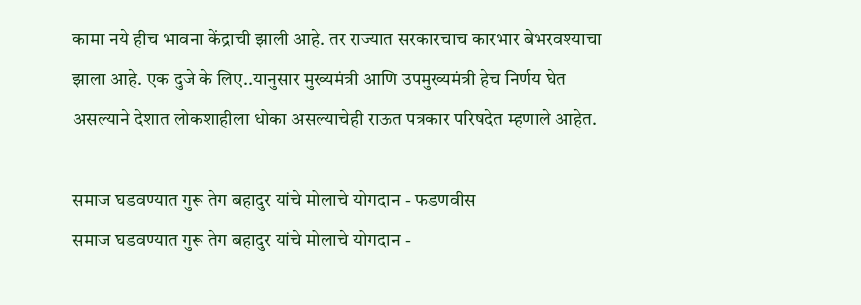कामा नये हीच भावना केंद्राची झाली आहे. तर राज्यात सरकारचाच कारभार बेभरवश्याचा झाला आहे. एक दुजे के लिए..यानुसार मुख्यमंत्री आणि उपमुख्यमंत्री हेच निर्णय घेत असल्याने देशात लोकशाहीला धोका असल्याचेही राऊत पत्रकार परिषदेत म्हणाले आहेत.

समाज घडवण्यात गुरू तेग बहादुर यांचे मोलाचे योगदान - फडणवीस
समाज घडवण्यात गुरू तेग बहादुर यांचे मोलाचे योगदान -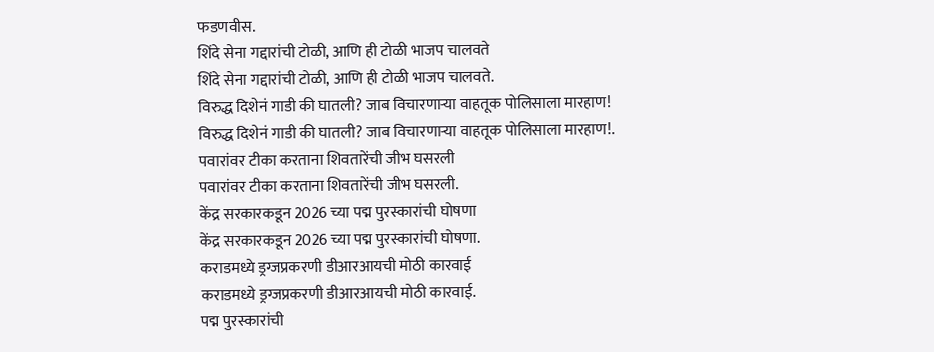फडणवीस.
शिंदे सेना गद्दारांची टोळी, आणि ही टोळी भाजप चालवते
शिंदे सेना गद्दारांची टोळी, आणि ही टोळी भाजप चालवते.
विरुद्ध दिशेनं गाडी की घातली? जाब विचारणाऱ्या वाहतूक पोलिसाला मारहाण!
विरुद्ध दिशेनं गाडी की घातली? जाब विचारणाऱ्या वाहतूक पोलिसाला मारहाण!.
पवारांवर टीका करताना शिवतारेंची जीभ घसरली
पवारांवर टीका करताना शिवतारेंची जीभ घसरली.
केंद्र सरकारकडून 2026 च्या पद्म पुरस्कारांची घोषणा
केंद्र सरकारकडून 2026 च्या पद्म पुरस्कारांची घोषणा.
कराडमध्ये ड्रग्जप्रकरणी डीआरआयची मोठी कारवाई
कराडमध्ये ड्रग्जप्रकरणी डीआरआयची मोठी कारवाई.
पद्म पुरस्कारांची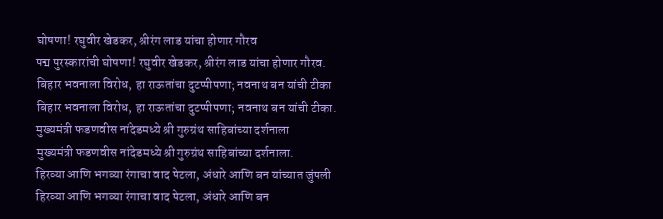घोषणा! रघुवीर खेडकर, श्रीरंग लाड यांचा होणार गौरव
पद्म पुरस्कारांची घोषणा! रघुवीर खेडकर, श्रीरंग लाड यांचा होणार गौरव.
बिहार भवनाला विरोध, हा राऊतांचा दुटप्पीपणा; नवनाथ बन यांची टीका
बिहार भवनाला विरोध, हा राऊतांचा दुटप्पीपणा; नवनाथ बन यांची टीका.
मुख्यमंत्री फडणवीस नांदेडमध्ये श्री गुरुग्रंथ साहिबांच्या दर्शनाला
मुख्यमंत्री फडणवीस नांदेडमध्ये श्री गुरुग्रंथ साहिबांच्या दर्शनाला.
हिरव्या आणि भगव्या रंगाचा वाद पेटला, अंधारे आणि बन यांच्यात जुंपली
हिरव्या आणि भगव्या रंगाचा वाद पेटला, अंधारे आणि बन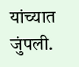यांच्यात जुंपली.